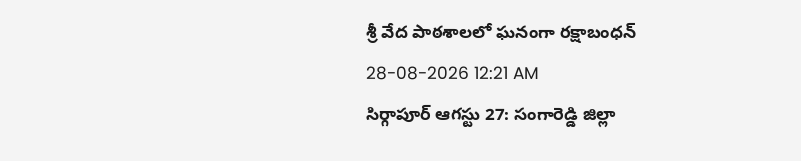శ్రీ వేద పాఠశాలలో ఘనంగా రక్షాబంధన్
28-08-2026 12:21 AM
సిర్గాపూర్ ఆగస్టు 27: సంగారెడ్డి జిల్లా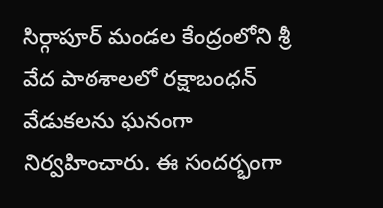సిర్గాపూర్ మండల కేంద్రంలోని శ్రీ వేద పాఠశాలలో రక్షాబంధన్ వేడుకలను ఘనంగా నిర్వహించారు. ఈ సందర్భంగా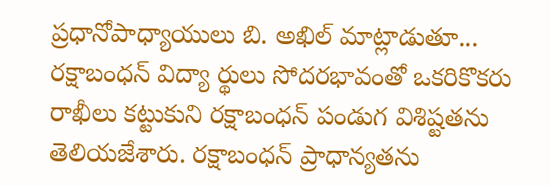ప్రధానోపాధ్యాయులు బి. అఖిల్ మాట్లాడుతూ... రక్షాబంధన్ విద్యా ర్థులు సోదరభావంతో ఒకరికొకరు రాఖీలు కట్టుకుని రక్షాబంధన్ పండుగ విశిష్టతను తెలియజేశారు. రక్షాబంధన్ ప్రాధాన్యతను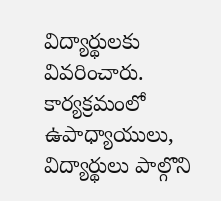విద్యార్థులకు వివరించారు. కార్యక్రమంలో ఉపాధ్యాయులు, విద్యార్థులు పాల్గొని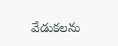వేడుకలను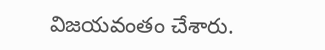విజయవంతం చేశారు.